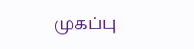முகப்பு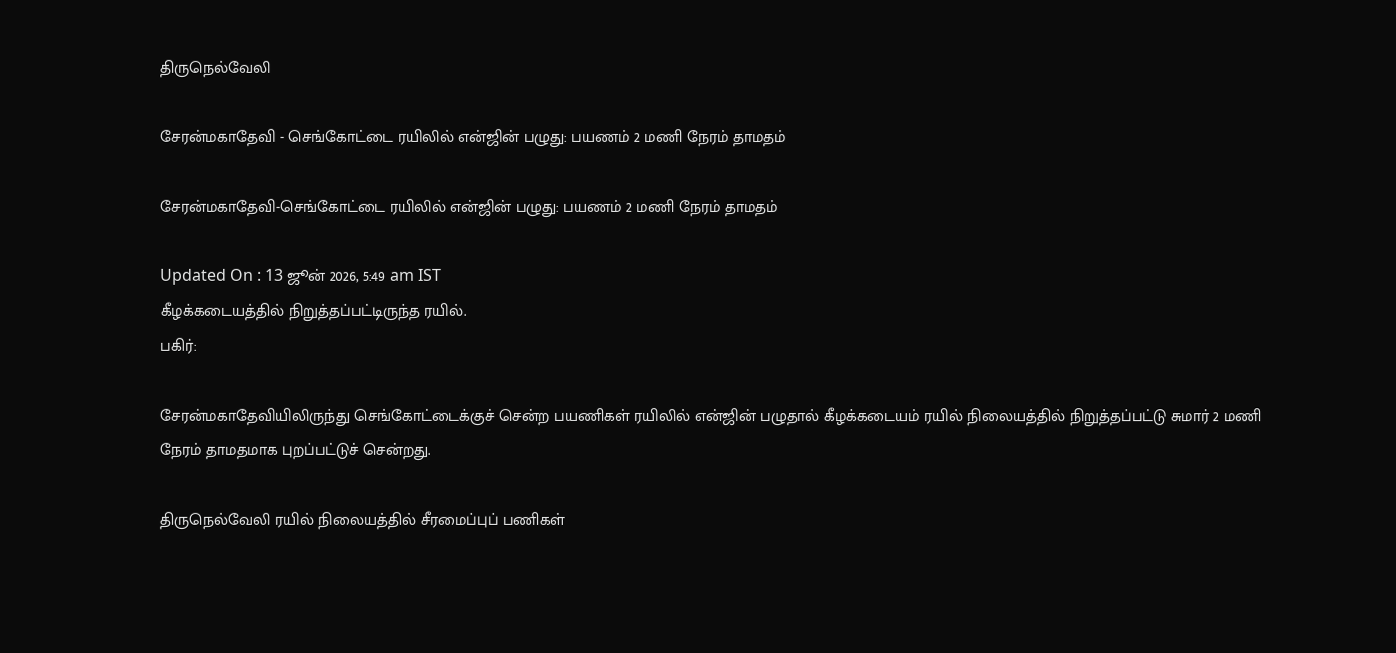திருநெல்வேலி

சேரன்மகாதேவி - செங்கோட்டை ரயிலில் என்ஜின் பழுது: பயணம் 2 மணி நேரம் தாமதம்

சேரன்மகாதேவி-செங்கோட்டை ரயிலில் என்ஜின் பழுது: பயணம் 2 மணி நேரம் தாமதம்

Updated On : 13 ஜூன் 2026, 5:49 am IST
கீழக்கடையத்தில் நிறுத்தப்பட்டிருந்த ரயில்.
பகிர்:

சேரன்மகாதேவியிலிருந்து செங்கோட்டைக்குச் சென்ற பயணிகள் ரயிலில் என்ஜின் பழுதால் கீழக்கடையம் ரயில் நிலையத்தில் நிறுத்தப்பட்டு சுமார் 2 மணி நேரம் தாமதமாக புறப்பட்டுச் சென்றது.

திருநெல்வேலி ரயில் நிலையத்தில் சீரமைப்புப் பணிகள்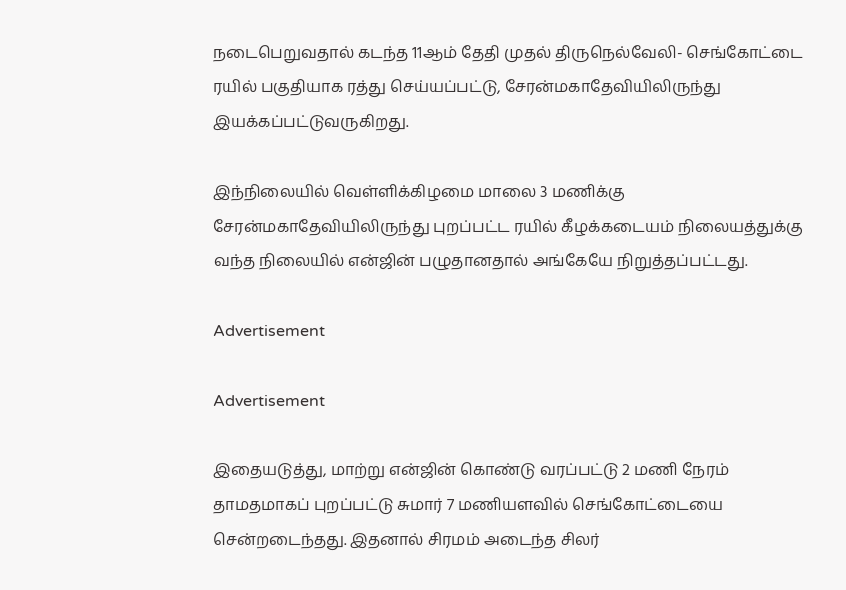நடைபெறுவதால் கடந்த 11ஆம் தேதி முதல் திருநெல்வேலி- செங்கோட்டை ரயில் பகுதியாக ரத்து செய்யப்பட்டு, சேரன்மகாதேவியிலிருந்து இயக்கப்பட்டுவருகிறது.

இந்நிலையில் வெள்ளிக்கிழமை மாலை 3 மணிக்கு சேரன்மகாதேவியிலிருந்து புறப்பட்ட ரயில் கீழக்கடையம் நிலையத்துக்கு வந்த நிலையில் என்ஜின் பழுதானதால் அங்கேயே நிறுத்தப்பட்டது.

Advertisement

Advertisement

இதையடுத்து, மாற்று என்ஜின் கொண்டு வரப்பட்டு 2 மணி நேரம் தாமதமாகப் புறப்பட்டு சுமார் 7 மணியளவில் செங்கோட்டையை சென்றடைந்தது. இதனால் சிரமம் அடைந்த சிலர்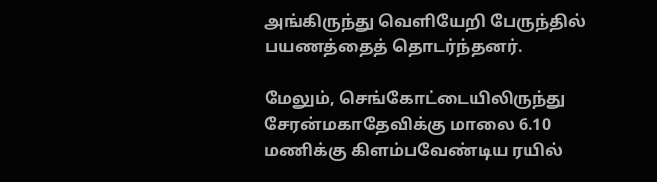அங்கிருந்து வெளியேறி பேருந்தில் பயணத்தைத் தொடர்ந்தனர்.

மேலும், செங்கோட்டையிலிருந்து சேரன்மகாதேவிக்கு மாலை 6.10 மணிக்கு கிளம்பவேண்டிய ரயில்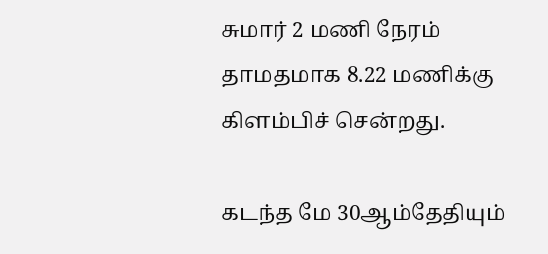சுமார் 2 மணி நேரம் தாமதமாக 8.22 மணிக்கு கிளம்பிச் சென்றது.

கடந்த மே 30ஆம்தேதியும்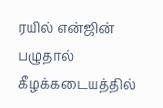ரயில் என்ஜின் பழுதால் கீழக்கடையத்தில்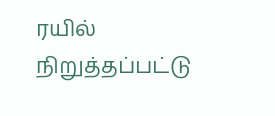ரயில் நிறுத்தப்பட்டு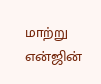மாற்று என்ஜின்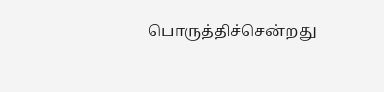பொருத்திச்சென்றது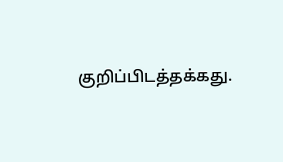குறிப்பிடத்தக்கது.